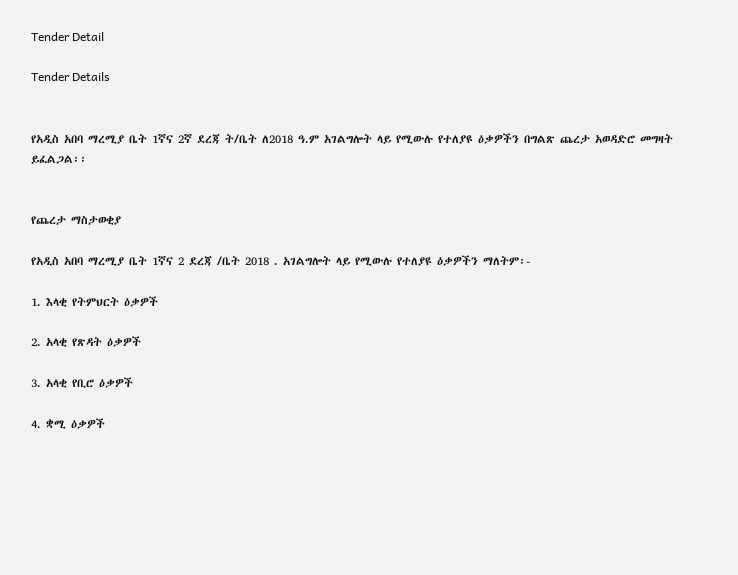Tender Detail

Tender Details


የአዲስ አበባ ማረሚያ ቤት 1ኛና 2ኛ ደረጃ ት/ቤት ለ2018 ዓ.ም አገልግሎት ላይ የሚውሉ የተለያዩ ዕቃዎችን በግልጽ ጨረታ አወዳድሮ መግዛት ይፈልጋል፡፡


የጨረታ ማስታወቂያ

የአዲስ አበባ ማረሚያ ቤት 1ኛና 2 ደረጃ /ቤት 2018 . አገልግሎት ላይ የሚውሉ የተለያዩ ዕቃዎችን ማለትም፡-

1. እላቂ የትምህርት ዕቃዎች

2. አላቂ የጽዳት ዕቃዎች

3. አላቂ የቢሮ ዕቃዎች

4. ቋሚ ዕቃዎች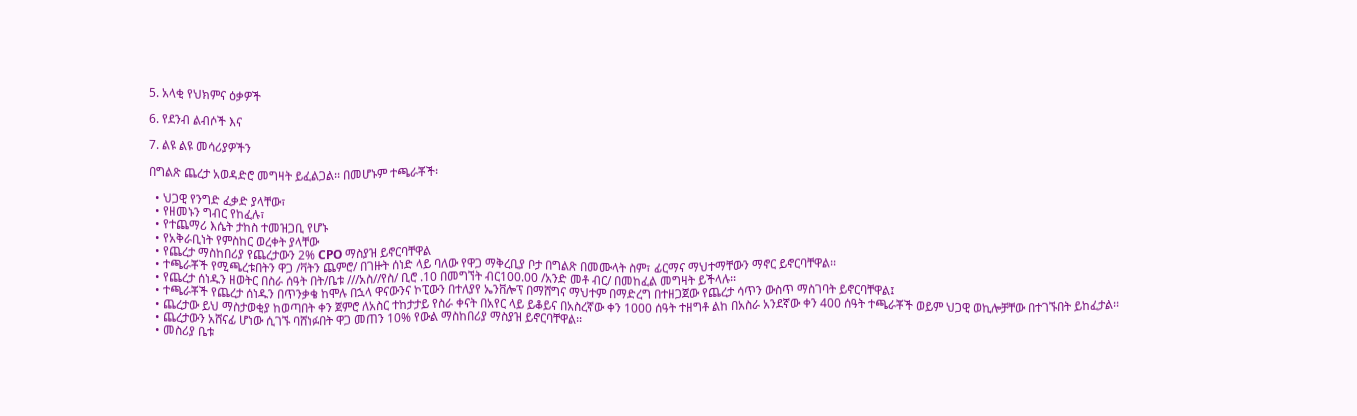5. አላቂ የህክምና ዕቃዎች

6. የደንብ ልብሶች እና

7. ልዩ ልዩ መሳሪያዎችን

በግልጽ ጨረታ አወዳድሮ መግዛት ይፈልጋል፡፡ በመሆኑም ተጫራቾች፡

  • ህጋዊ የንግድ ፈቃድ ያላቸው፣
  • የዘመኑን ግብር የከፈሉ፣
  • የተጨማሪ እሴት ታከስ ተመዝጋቢ የሆኑ
  • የአቅራቢነት የምስከር ወረቀት ያላቸው
  • የጨረታ ማስከበሪያ የጨረታውን 2% CPO ማስያዝ ይኖርባቸዋል
  • ተጫራቾች የሚጫረቱበትን ዋጋ /ቫትን ጨምሮ/ በገዙት ሰነድ ላይ ባለው የዋጋ ማቅረቢያ ቦታ በግልጽ በመሙላት ስም፣ ፊርማና ማህተማቸውን ማኖር ይኖርባቸዋል፡፡
  • የጨረታ ሰነዱን ዘወትር በስራ ሰዓት በት/ቤቱ ///አስ//የስ/ ቢሮ .10 በመግኘት ብር100.00 /አንድ መቶ ብር/ በመከፈል መግዛት ይችላሉ፡፡
  • ተጫራቾች የጨረታ ሰነዱን በጥንቃቄ ከሞሉ በኋላ ዋናውንና ኮፒውን በተለያየ ኤንቨሎፕ በማሸግና ማህተም በማድረግ በተዘጋጀው የጨረታ ሳጥን ውስጥ ማስገባት ይኖርባቸዋል፤
  • ጨረታው ይህ ማስታወቂያ ከወጣበት ቀን ጀምሮ ለአስር ተከታታይ የስራ ቀናት በአየር ላይ ይቆይና በአስረኛው ቀን 1000 ሰዓት ተዘግቶ ልከ በአስራ አንደኛው ቀን 400 ሰዓት ተጫራቾች ወይም ህጋዊ ወኪሎቻቸው በተገኙበት ይከፈታል፡፡
  • ጨረታውን አሸናፊ ሆነው ሲገኙ ባሸነፉበት ዋጋ መጠን 10% የውል ማስከበሪያ ማስያዝ ይኖርባቸዋል፡፡
  • መስሪያ ቤቱ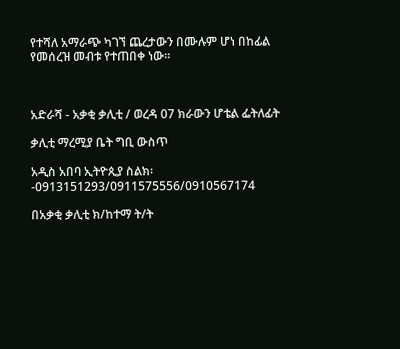የተሻለ አማራጭ ካገኘ ጨረታውን በሙሉም ሆነ በከፊል የመሰረዝ መብቱ የተጠበቀ ነው፡፡



አድራሻ - አቃቂ ቃሊቲ / ወረዳ 07 ክራውን ሆቴል ፌትለፊት

ቃሊቲ ማረሚያ ቤት ግቢ ውስጥ

አዲስ አበባ ኢትዮጲያ ስልክ፡-0913151293/0911575556/0910567174

በአቃቂ ቃሊቲ ክ/ከተማ ት/ት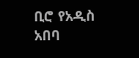ቢሮ የአዲስ አበባ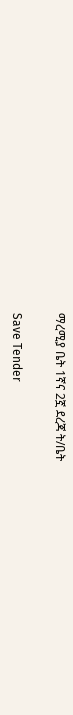ማረሚያ ቤት 1ኛና 2ኟ ደረጃ ት/ቤት

Save Tender